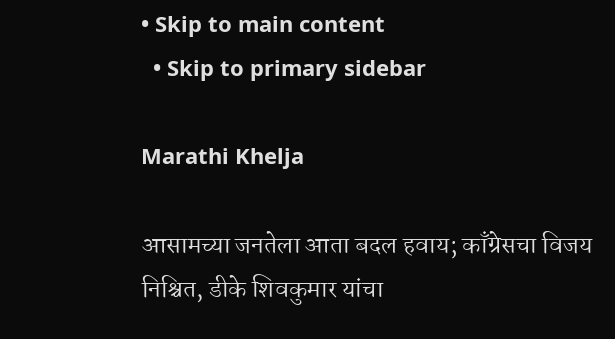• Skip to main content
  • Skip to primary sidebar

Marathi Khelja

आसामच्या जनतेला आता बदल हवाय; काँग्रेसचा विजय निश्चित, डीके शिवकुमार यांचा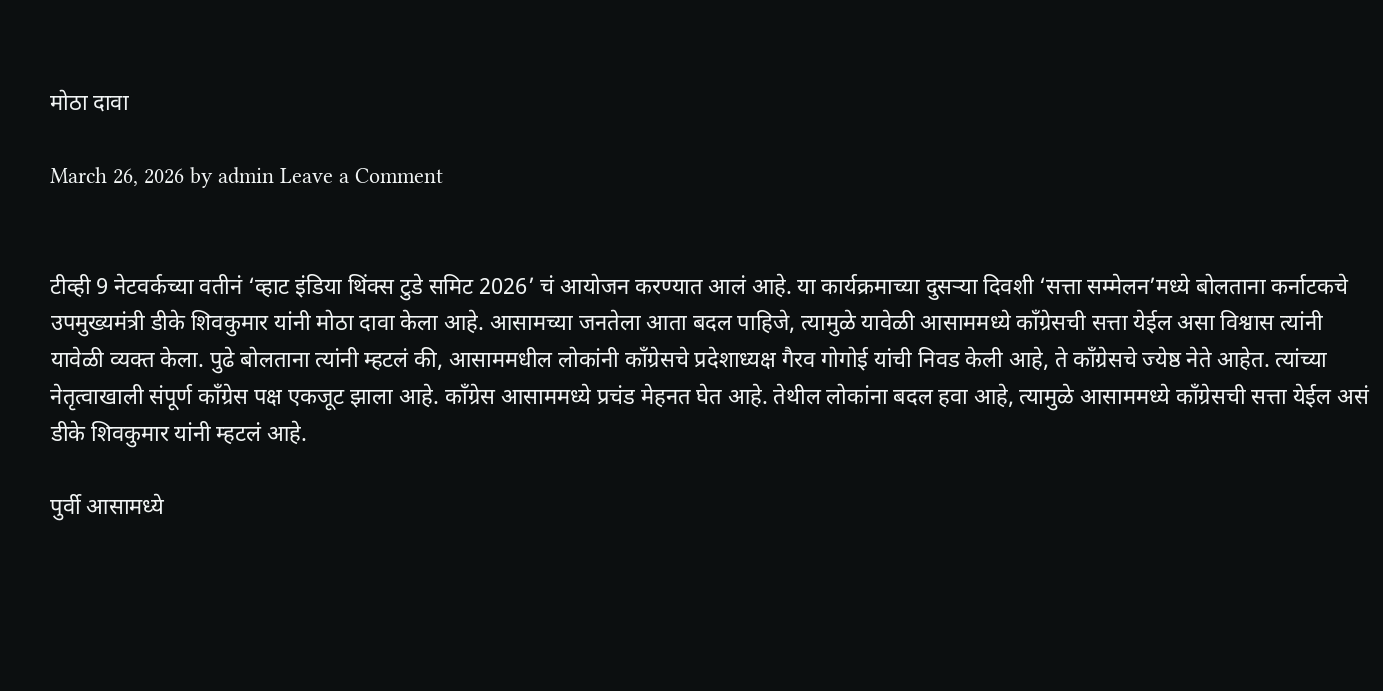मोठा दावा

March 26, 2026 by admin Leave a Comment


टीव्ही 9 नेटवर्कच्या वतीनं ‘व्हाट इंडिया थिंक्स टुडे समिट 2026’ चं आयोजन करण्यात आलं आहे. या कार्यक्रमाच्या दुसर्‍या दिवशी ‘सत्ता सम्मेलन’मध्ये बोलताना कर्नाटकचे उपमुख्यमंत्री डीके शिवकुमार यांनी मोठा दावा केला आहे. आसामच्या जनतेला आता बदल पाहिजे, त्यामुळे यावेळी आसाममध्ये काँग्रेसची सत्ता येईल असा विश्वास त्यांनी यावेळी व्यक्त केला. पुढे बोलताना त्यांनी म्हटलं की, आसाममधील लोकांनी काँग्रेसचे प्रदेशाध्यक्ष गैरव गोगोई यांची निवड केली आहे, ते काँग्रेसचे ज्येष्ठ नेते आहेत. त्यांच्या नेतृत्वाखाली संपूर्ण काँग्रेस पक्ष एकजूट झाला आहे. काँग्रेस आसाममध्ये प्रचंड मेहनत घेत आहे. तेथील लोकांना बदल हवा आहे, त्यामुळे आसाममध्ये काँग्रेसची सत्ता येईल असं डीके शिवकुमार यांनी म्हटलं आहे.

पुर्वी आसामध्ये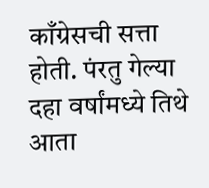काँग्रेसची सत्ता होती. पंरतु गेल्या दहा वर्षांमध्ये तिथे आता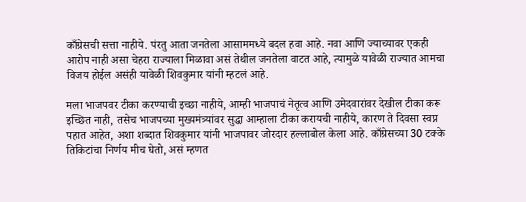काँग्रेसची सत्ता नाहीये. पंरतु आता जनतेला आसाममध्ये बदल हवा आहे. नवा आणि ज्याच्यावर एकही आरोप नाही असा चेहरा राज्याला मिळावा असं तेथील जनतेला वाटत आहे, त्यामुळे यावेळी राज्यात आमचा विजय होईल असंही यावेळी शिवकुमार यांनी म्हटलं आहे.

मला भाजपवर टीका करण्याची इच्छा नाहीये, आम्ही भाजपाचं नेतृत्व आणि उमेदवारांवर देखील टीका करू इच्छित नाही, तसेच भाजपच्या मुख्यमंत्र्यांवर सुद्धा आम्हाला टीका करायची नाहीये, कारण ते दिवसा स्वप्न पहात आहेत, अशा शब्दात शिवकुमार यांनी भाजपावर जोरदार हल्लाबोल केला आहे. काँग्रेसच्या 30 टक्के तिकिटांचा निर्णय मीच घेतो, असं म्हणत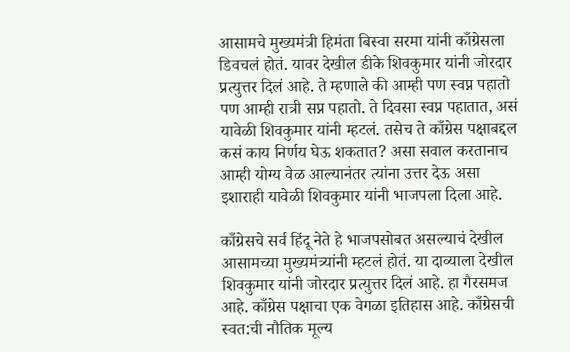आसामचे मुख्यमंत्री हिमंता बिस्वा सरमा यांनी काँग्रेसला डिवचलं होतं. यावर देखील डीके शिवकुमार यांनी जोरदार प्रत्युत्तर दिलं आहे. ते म्हणाले की आम्ही पण स्वप्न पहातो पण आम्ही रात्री सप्न पहातो. ते दिवसा स्वप्न पहातात, असं यावेळी शिवकुमार यांनी म्हटलं. तसेच ते काँग्रेस पक्षाबद्दल कसं काय निर्णय घेऊ शकतात? असा सवाल करतानाच आम्ही योग्य वेळ आल्यानंतर त्यांना उत्तर देऊ असा इशाराही यावेळी शिवकुमार यांनी भाजपला दिला आहे.

काँग्रेसचे सर्व हिंदू नेते हे भाजपसोबत असल्याचं देखील आसामच्या मुख्यमंत्र्यांनी म्हटलं होतं. या दाव्याला देखील शिवकुमार यांनी जोरदार प्रत्युत्तर दिलं आहे. हा गैरसमज आहे. काँग्रेस पक्षाचा एक वेगळा इतिहास आहे. काँग्रेसची स्वत:ची नौतिक मूल्य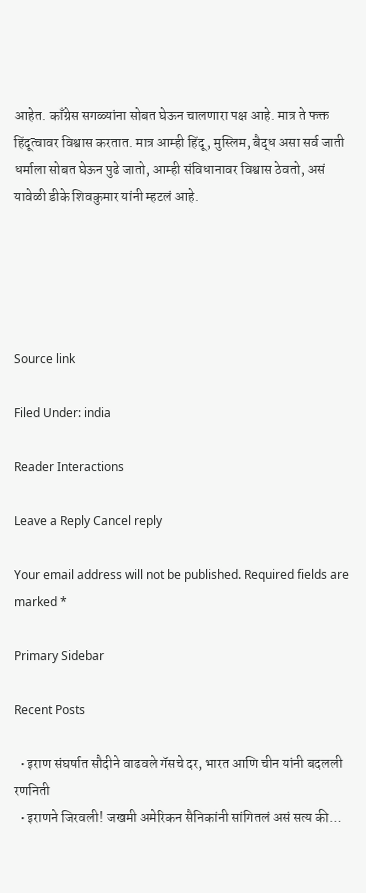आहेत. काँग्रेस सगळ्यांना सोबत घेऊन चालणारा पक्ष आहे. मात्र ते फक्त हिंदूत्वावर विश्वास करतात. मात्र आम्ही हिंदू, मुस्लिम, बैद्ध असा सर्व जाती धर्माला सोबत घेऊन पुढे जातो, आम्ही संविधानावर विश्वास ठेवतो, असं यावेळी डीके शिवकुमार यांनी म्हटलं आहे.





Source link

Filed Under: india

Reader Interactions

Leave a Reply Cancel reply

Your email address will not be published. Required fields are marked *

Primary Sidebar

Recent Posts

  • इराण संघर्षात सौदीने वाढवले गॅसचे दर, भारत आणि चीन यांनी बदलली रणनिती
  • इराणने जिरवली! जखमी अमेरिकन सैनिकांनी सांगितलं असं सत्य की…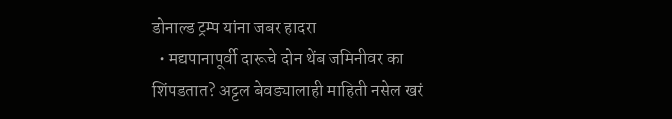डोनाल्ड ट्रम्प यांना जबर हादरा
  • मद्यपानापूर्वी दारूचे दोन थेंब जमिनीवर का शिंपडतात? अट्टल बेवड्यालाही माहिती नसेल खरं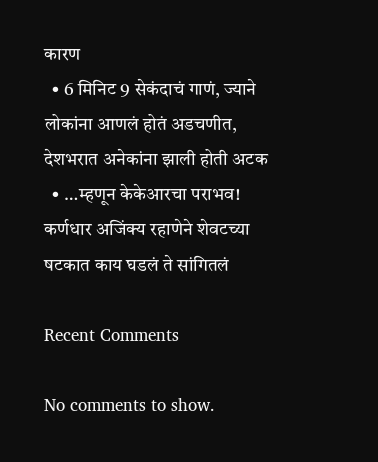कारण
  • 6 मिनिट 9 सेकंदाचं गाणं, ज्याने लोकांना आणलं होतं अडचणीत, देशभरात अनेकांना झाली होती अटक
  • …म्हणून केकेआरचा पराभव! कर्णधार अजिंक्य रहाणेने शेवटच्या षटकात काय घडलं ते सांगितलं

Recent Comments

No comments to show.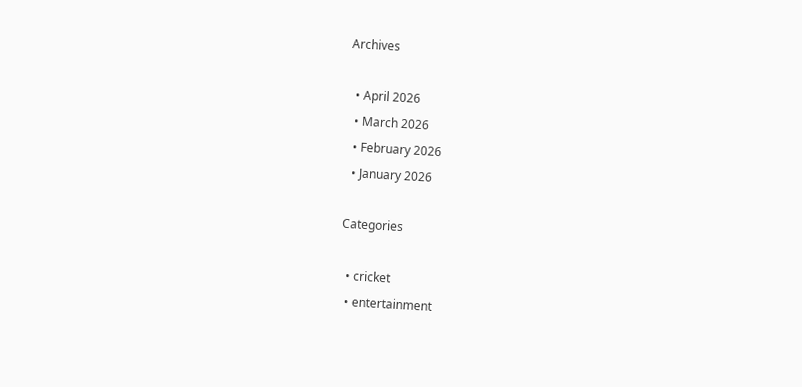Archives

  • April 2026
  • March 2026
  • February 2026
  • January 2026

Categories

  • cricket
  • entertainment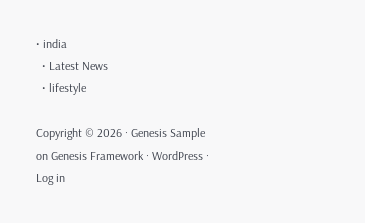• india
  • Latest News
  • lifestyle

Copyright © 2026 · Genesis Sample on Genesis Framework · WordPress · Log in